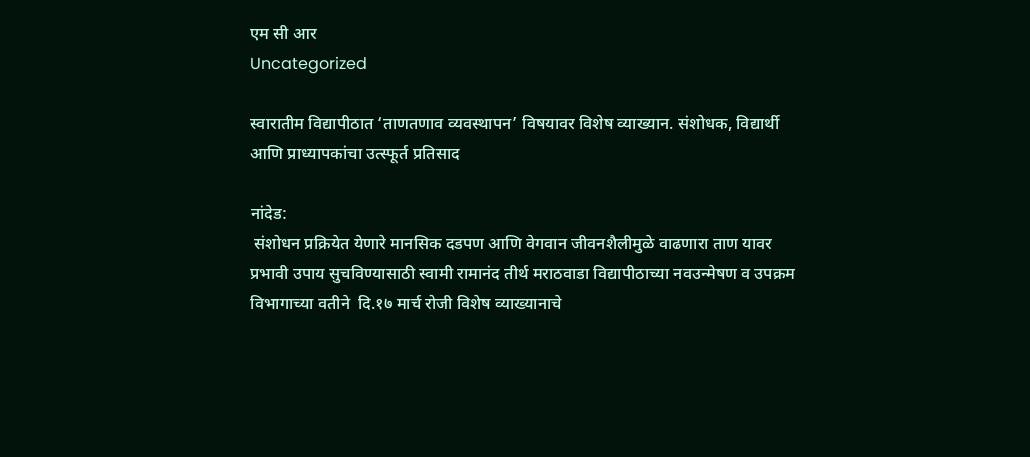एम सी आर
Uncategorized

स्वारातीम विद्यापीठात ‘ताणतणाव व्यवस्थापन’ विषयावर विशेष व्याख्यान. संशोधक, विद्यार्थी आणि प्राध्यापकांचा उत्स्फूर्त प्रतिसाद

नांदेड:
 संशोधन प्रक्रियेत येणारे मानसिक दडपण आणि वेगवान जीवनशैलीमुळे वाढणारा ताण यावर प्रभावी उपाय सुचविण्यासाठी स्वामी रामानंद तीर्थ मराठवाडा विद्यापीठाच्या नवउन्मेषण व उपक्रम विभागाच्या वतीने  दि.१७ मार्च रोजी विशेष व्याख्यानाचे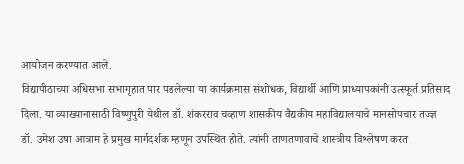आयोजन करण्यात आले.
विद्यापीठाच्या अधिसभा सभागृहात पार पडलेल्या या कार्यक्रमास संशोधक, विद्यार्थी आणि प्राध्यापकांनी उत्स्फूर्त प्रतिसाद दिला. या व्याख्यानासाठी विष्णुपुरी येथील डॉ. शंकरराव चव्हाण शासकीय वैद्यकीय महाविद्यालयाचे मानसोपचार तज्ज्ञ
डॉ. उमेश उषा आत्राम हे प्रमुख मार्गदर्शक म्हणून उपस्थित होते. त्यांनी ताणतणावाचे शास्त्रीय विश्लेषण करत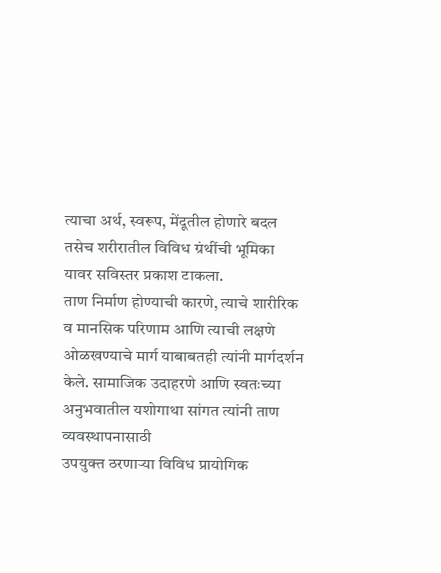त्याचा अर्थ, स्वरूप, मेंदूतील होणारे बदल तसेच शरीरातील विविध ग्रंथींची भूमिका यावर सविस्तर प्रकाश टाकला.
ताण निर्माण होण्याची कारणे, त्याचे शारीरिक व मानसिक परिणाम आणि त्याची लक्षणे ओळखण्याचे मार्ग याबाबतही त्यांनी मार्गदर्शन केले. सामाजिक उदाहरणे आणि स्वतःच्या अनुभवातील यशोगाथा सांगत त्यांनी ताण व्यवस्थापनासाठी
उपयुक्त ठरणाऱ्या विविध प्रायोगिक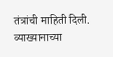तंत्रांची माहिती दिली.
व्याख्यानाच्या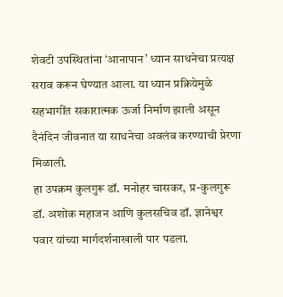शेवटी उपस्थितांना ‘आनापान’ ध्यान साधनेचा प्रत्यक्ष सराव करून घेण्यात आला. या ध्यान प्रक्रियेमुळे सहभागींत सकारात्मक ऊर्जा निर्माण झाली असून दैनंदिन जीवनात या साधनेचा अवलंब करण्याची प्रेरणा मिळाली.
हा उपक्रम कुलगुरू डॉ. मनोहर चासकर, प्र-कुलगुरू डॉ. अशोक महाजन आणि कुलसचिव डॉ. ज्ञानेश्वर पवार यांच्या मार्गदर्शनाखाली पार पडला.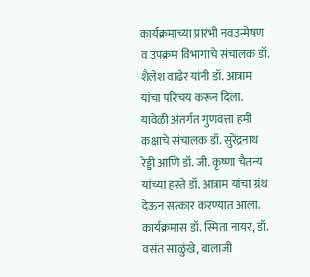कार्यक्रमाच्या प्रारंभी नवउन्मेषण व उपक्रम विभागाचे संचालक डॉ. शैलेश वाढेर यांनी डॉ. आत्राम यांचा परिचय करून दिला.
यावेळी अंतर्गत गुणवत्ता हमी कक्षाचे संचालक डॉ. सुरेंद्रनाथ रेड्डी आणि डॉ. जी. कृष्णा चैतन्य यांच्या हस्ते डॉ. आत्राम यांचा ग्रंथ देऊन सत्कार करण्यात आला. कार्यक्रमास डॉ. स्मिता नायर, डॉ. वसंत साळुंखे, बालाजी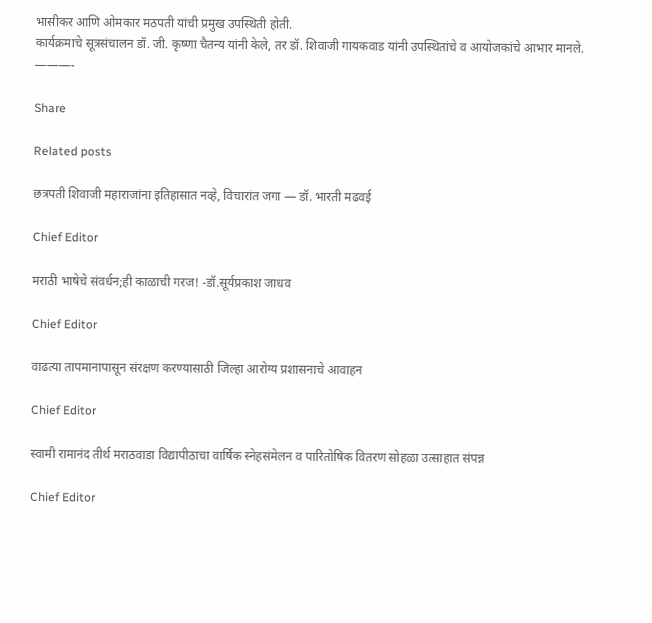भासीकर आणि ओमकार मठपती यांची प्रमुख उपस्थिती होती.
कार्यक्रमाचे सूत्रसंचालन डॉ. जी. कृष्णा चैतन्य यांनी केले, तर डॉ. शिवाजी गायकवाड यांनी उपस्थितांचे व आयोजकांचे आभार मानले.
———-

Share

Related posts

छत्रपती शिवाजी महाराजांना इतिहासात नव्हे, विचारांत जगा — डॉ. भारती मढवई

Chief Editor

मराठी भाषेचे संवर्धन;ही काळाची गरज! -डॉ.सूर्यप्रकाश जाधव

Chief Editor

वाढत्या तापमानापासून संरक्षण करण्यासाठी जिल्हा आरोग्य प्रशासनाचे आवाहन

Chief Editor

स्वामी रामानंद तीर्थ मराठवाडा विद्यापीठाचा वार्षिक स्नेहसंमेलन व पारितोषिक वितरण सोहळा उत्साहात संपन्न

Chief Editor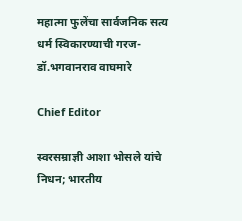महात्मा फुलेंचा सार्वजनिक सत्य धर्म स्विकारण्याची गरज-डॉ.भगवानराव वाघमारे

Chief Editor

स्वरसम्राज्ञी आशा भोसले यांचे निधन; भारतीय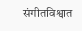संगीतविश्वात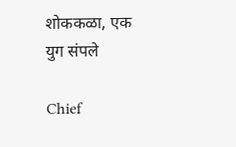शोककळा, एक युग संपले

Chief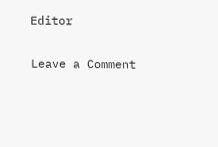Editor

Leave a Comment